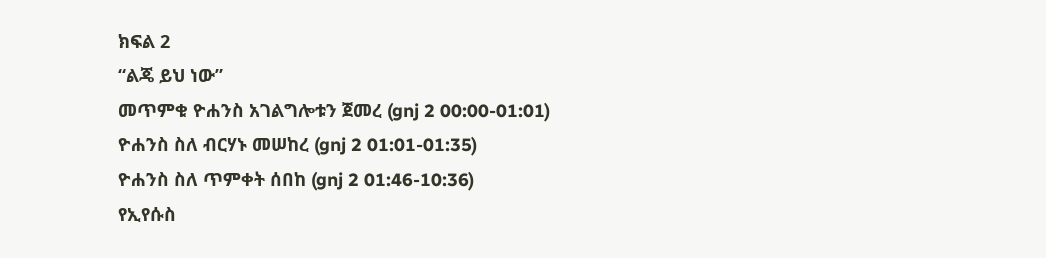ክፍል 2
“ልጄ ይህ ነው”
መጥምቁ ዮሐንስ አገልግሎቱን ጀመረ (gnj 2 00:00-01:01)
ዮሐንስ ስለ ብርሃኑ መሠከረ (gnj 2 01:01-01:35)
ዮሐንስ ስለ ጥምቀት ሰበከ (gnj 2 01:46-10:36)
የኢየሱስ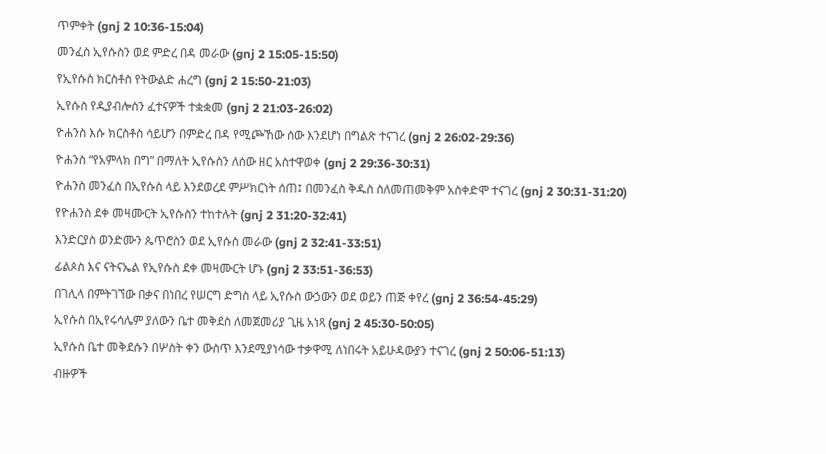ጥምቀት (gnj 2 10:36-15:04)
መንፈስ ኢየሱስን ወደ ምድረ በዳ መራው (gnj 2 15:05-15:50)
የኢየሱስ ክርስቶስ የትውልድ ሐረግ (gnj 2 15:50-21:03)
ኢየሱስ የዲያብሎስን ፈተናዎች ተቋቋመ (gnj 2 21:03-26:02)
ዮሐንስ እሱ ክርስቶስ ሳይሆን በምድረ በዳ የሚጮኸው ሰው እንደሆነ በግልጽ ተናገረ (gnj 2 26:02-29:36)
ዮሐንስ “የአምላክ በግ” በማለት ኢየሱስን ለሰው ዘር አስተዋወቀ (gnj 2 29:36-30:31)
ዮሐንስ መንፈስ በኢየሱስ ላይ እንደወረደ ምሥክርነት ሰጠ፤ በመንፈስ ቅዱስ ስለመጠመቅም አስቀድሞ ተናገረ (gnj 2 30:31-31:20)
የዮሐንስ ደቀ መዛሙርት ኢየሱስን ተከተሉት (gnj 2 31:20-32:41)
እንድርያስ ወንድሙን ጴጥሮስን ወደ ኢየሱስ መራው (gnj 2 32:41-33:51)
ፊልጶስ እና ናትናኤል የኢየሱስ ደቀ መዛሙርት ሆኑ (gnj 2 33:51-36:53)
በገሊላ በምትገኘው በቃና በነበረ የሠርግ ድግስ ላይ ኢየሱስ ውኃውን ወደ ወይን ጠጅ ቀየረ (gnj 2 36:54-45:29)
ኢየሱስ በኢየሩሳሌም ያለውን ቤተ መቅደስ ለመጀመሪያ ጊዜ አነጻ (gnj 2 45:30-50:05)
ኢየሱስ ቤተ መቅደሱን በሦስት ቀን ውስጥ እንደሚያነሳው ተቃዋሚ ለነበሩት አይሁዳውያን ተናገረ (gnj 2 50:06-51:13)
ብዙዎች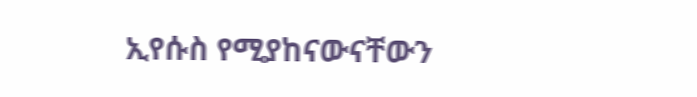ኢየሱስ የሚያከናውናቸውን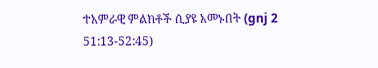ተአምራዊ ምልክቶች ሲያዩ አመኑበት (gnj 2 51:13-52:45)